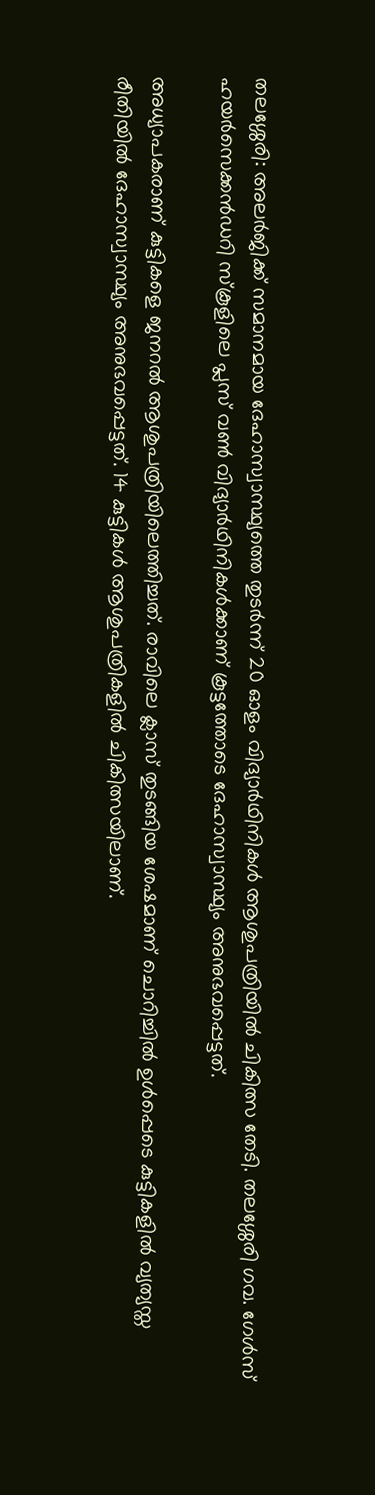തലശ്ശേരി: അലർജിക്ക് സമാനമായ ദേഹാസ്വാസ്ഥ്യത്തെ തുടർന്ന് 20 ഓളം വിദ്യാർഥിനികൾ ആശുപത്രിയിൽ ചികിത്സ തേടി. തലശ്ശേരി ഗവ. ഗേൾസ് ഹയർസെക്കൻഡറി സ്കൂളിലെ പ്ലസ് വൺ വിദ്യാർഥിനികൾക്കാണ് കൂട്ടത്തോടെ ദേഹാസ്വാസ്ഥ്യം അനുഭവപ്പെട്ടത്.

അധ്യാപകരാണ് കുട്ടികളെ ജനറൽ ആശുപത്രിയിലെത്തിച്ചത്. രാവിലെ ക്ലാസ് തുടങ്ങിയ ശേഷമാണ് ചൊറിച്ചിൽ ഉൾപ്പെടെ കുട്ടികളിൽ വ്യത്യസ്ത രീതിയിൽ ദേഹാസ്വാസ്ഥ്യം അനുഭവപ്പെട്ടത്. 14 കുട്ടികൾ ആശുപത്രികളിൽ ചികിത്സയിലാണ്.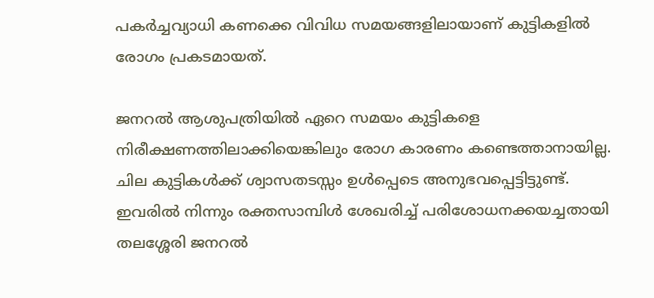പകർച്ചവ്യാധി കണക്കെ വിവിധ സമയങ്ങളിലായാണ് കുട്ടികളിൽ രോഗം പ്രകടമായത്.

ജനറൽ ആശുപത്രിയിൽ ഏറെ സമയം കുട്ടികളെ നിരീക്ഷണത്തിലാക്കിയെങ്കിലും രോഗ കാരണം കണ്ടെത്താനായില്ല. ചില കുട്ടികൾക്ക് ശ്വാസതടസ്സം ഉൾപ്പെടെ അനുഭവപ്പെട്ടിട്ടുണ്ട്. ഇവരിൽ നിന്നും രക്തസാമ്പിൾ ശേഖരിച്ച് പരിശോധനക്കയച്ചതായി തലശ്ശേരി ജനറൽ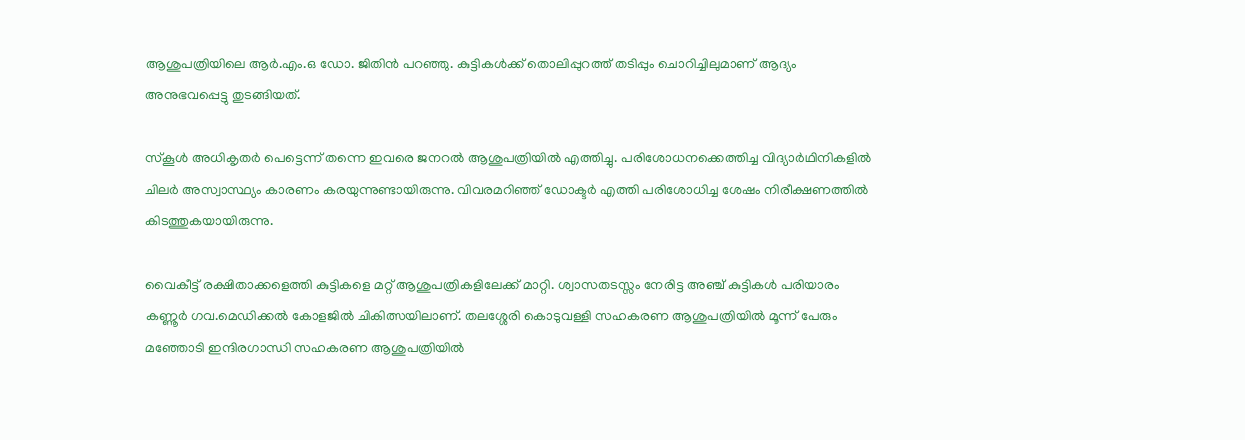ആശുപത്രിയിലെ ആർ.എം.ഒ ഡോ. ജിതിൻ പറഞ്ഞു. കുട്ടികൾക്ക് തൊലിപ്പുറത്ത് തടിപ്പും ചൊറിച്ചിലുമാണ് ആദ്യം അനുഭവപ്പെട്ടു തുടങ്ങിയത്.

സ്കൂൾ അധികൃതർ പെട്ടെന്ന് തന്നെ ഇവരെ ജനറൽ ആശുപത്രിയിൽ എത്തിച്ചു. പരിശോധനക്കെത്തിച്ച വിദ്യാർഥിനികളിൽ ചിലർ അസ്വാസ്ഥ്യം കാരണം കരയുന്നുണ്ടായിരുന്നു. വിവരമറിഞ്ഞ് ഡോക്ടർ എത്തി പരിശോധിച്ച ശേഷം നിരീക്ഷണത്തിൽ കിടത്തുകയായിരുന്നു.

വൈകീട്ട് രക്ഷിതാക്കളെത്തി കുട്ടികളെ മറ്റ് ആശുപത്രികളിലേക്ക് മാറ്റി. ശ്വാസതടസ്സം നേരിട്ട അഞ്ച് കുട്ടികൾ പരിയാരം കണ്ണൂർ ഗവ.മെഡിക്കൽ കോളജിൽ ചികിത്സയിലാണ്. തലശ്ശേരി കൊടുവള്ളി സഹകരണ ആശുപത്രിയിൽ മൂന്ന് പേരും മഞ്ഞോടി ഇന്ദിരഗാന്ധി സഹകരണ ആശുപത്രിയിൽ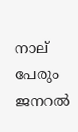നാല് പേരും ജനറൽ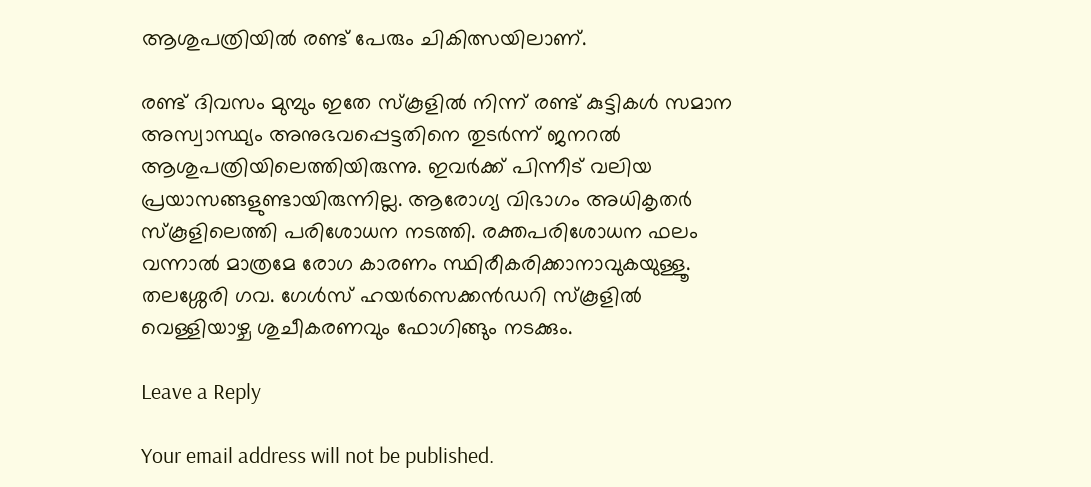ആശുപത്രിയിൽ രണ്ട് പേരും ചികിത്സയിലാണ്.

രണ്ട് ദിവസം മുമ്പും ഇതേ സ്കൂളിൽ നിന്ന് രണ്ട് കുട്ടികൾ സമാന അസ്വാസ്ഥ്യം അനുഭവപ്പെട്ടതിനെ തുടർന്ന് ജനറൽ ആശുപത്രിയിലെത്തിയിരുന്നു. ഇവർക്ക് പിന്നീട് വലിയ പ്രയാസങ്ങളുണ്ടായിരുന്നില്ല. ആരോഗ്യ വിഭാഗം അധികൃതർ സ്കൂളിലെത്തി പരിശോധന നടത്തി. രക്തപരിശോധന ഫലം വന്നാൽ മാത്രമേ രോഗ കാരണം സ്ഥിരീകരിക്കാനാവുകയുള്ളൂ. തലശ്ശേരി ഗവ. ഗേൾസ് ഹയർസെക്കൻഡറി സ്കൂളിൽ വെള്ളിയാഴ്ച ശുചീകരണവും ഫോഗിങ്ങും നടക്കും.

Leave a Reply

Your email address will not be published.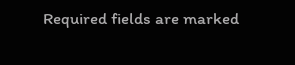Required fields are marked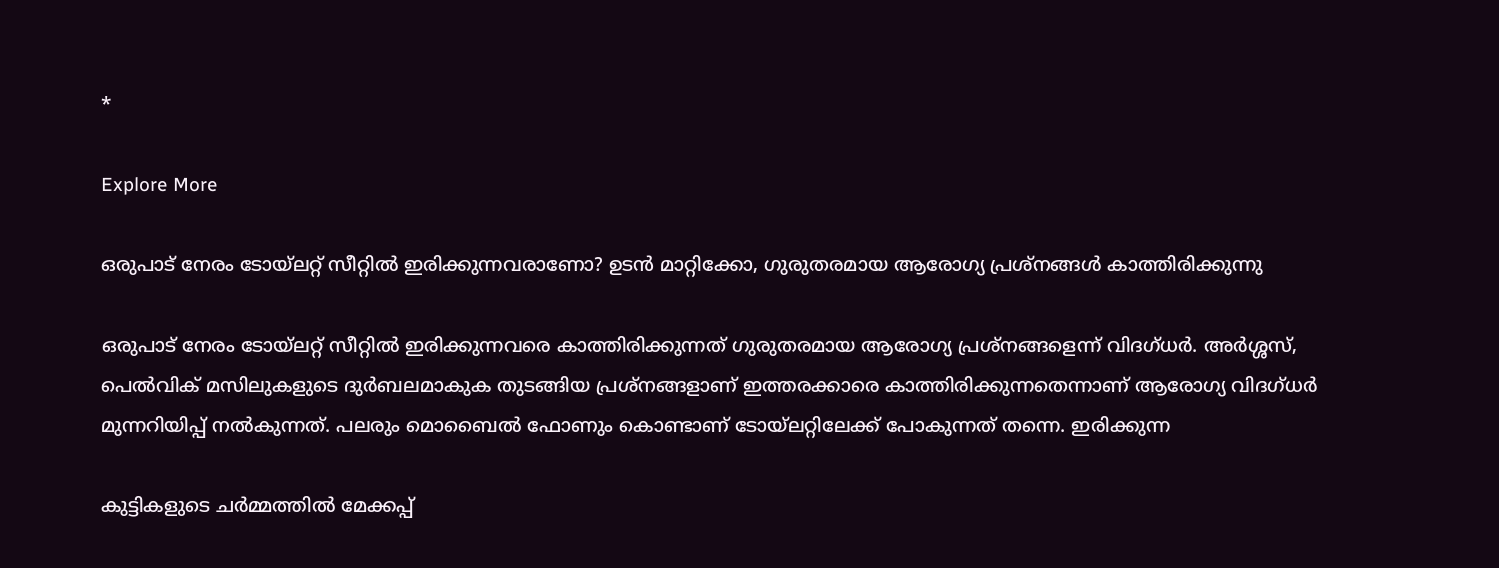*

Explore More

ഒരുപാട് നേരം ടോയ്‍ലറ്റ് സീറ്റിൽ ഇരിക്കുന്നവരാണോ? ഉടൻ മാറ്റിക്കോ, ഗുരുതരമായ ആരോഗ്യ പ്രശ്നങ്ങൾ കാത്തിരിക്കുന്നു

ഒരുപാട് നേരം ടോയ്‍ലറ്റ് സീറ്റിൽ ഇരിക്കുന്നവരെ കാത്തിരിക്കുന്നത് ഗുരുതരമായ ആരോഗ്യ പ്രശ്നങ്ങളെന്ന് വിദഗ്ധർ. അർശ്ശസ്, പെൽവിക് മസിലുകളുടെ ദുർബലമാകുക തുടങ്ങിയ പ്രശ്നങ്ങളാണ് ഇത്തരക്കാരെ കാത്തിരിക്കുന്നതെന്നാണ് ആരോഗ്യ വിദഗ്ധർ മുന്നറിയിപ്പ് നൽകുന്നത്. പലരും മൊബൈൽ ഫോണും കൊണ്ടാണ് ടോയ്‍ലറ്റിലേക്ക് പോകുന്നത് തന്നെ. ഇരിക്കുന്ന

കുട്ടികളുടെ ചർമ്മത്തിൽ മേക്കപ്പ്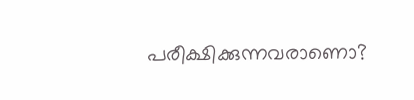പരീക്ഷിക്കുന്നവരാണൊ?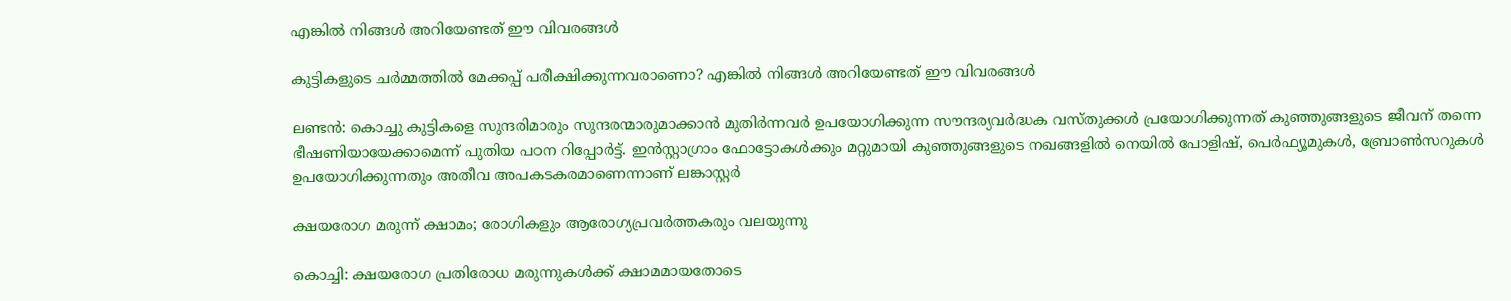എങ്കിൽ നിങ്ങൾ അറിയേണ്ടത് ഈ വിവരങ്ങൾ

കുട്ടികളുടെ ചർമ്മത്തിൽ മേക്കപ്പ് പരീക്ഷിക്കുന്നവരാണൊ? എങ്കിൽ നിങ്ങൾ അറിയേണ്ടത് ഈ വിവരങ്ങൾ

ലണ്ടൻ: കൊച്ചു കുട്ടികളെ സുന്ദരിമാരും സുന്ദരന്മാരുമാക്കാൻ മുതിർന്നവർ ഉപയോഗിക്കുന്ന സൗന്ദര്യവർദ്ധക വസ്തുക്കൾ പ്രയോഗിക്കുന്നത് കുഞ്ഞുങ്ങളുടെ ജീവന് തന്നെ ഭീഷണിയായേക്കാമെന്ന് പുതിയ പഠന റിപ്പോർട്ട്. ഇൻസ്റ്റാഗ്രാം ഫോട്ടോകൾക്കും മറ്റുമായി കുഞ്ഞുങ്ങളുടെ നഖങ്ങളിൽ നെയിൽ പോളിഷ്, പെർഫ്യൂമുകൾ, ബ്രോൺസറുകൾ ഉപയോഗിക്കുന്നതും അതീവ അപകടകരമാണെന്നാണ് ലങ്കാസ്റ്റർ

ക്ഷയരോഗ മരുന്ന് ക്ഷാമം; രോഗികളും ആരോഗ്യപ്രവർത്തകരും വലയുന്നു

കൊച്ചി: ക്ഷയരോഗ പ്രതിരോധ മരുന്നുകൾക്ക് ക്ഷാമമായതോടെ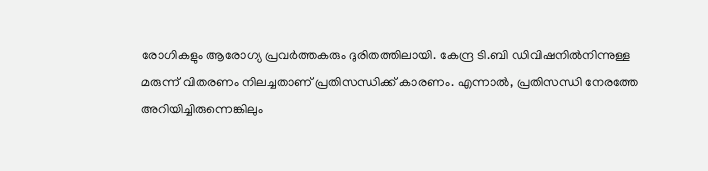രോഗികളും ആരോഗ്യ പ്രവർത്തകരും ദുരിതത്തിലായി. കേന്ദ്ര ടി.ബി ഡിവിഷനിൽനിന്നുള്ള മരുന്ന് വിതരണം നിലച്ചതാണ് പ്രതിസന്ധിക്ക് കാരണം. എന്നാൽ, പ്രതിസന്ധി നേരത്തേ അറിയിച്ചിരുന്നെങ്കിലും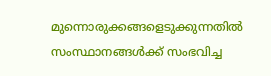മുന്നൊരുക്കങ്ങളെടുക്കുന്നതിൽ സംസ്ഥാനങ്ങൾക്ക് സംഭവിച്ച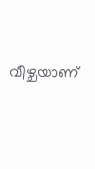വീഴ്ചയാണ്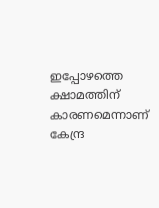ഇപ്പോഴത്തെ ക്ഷാമത്തിന് കാരണമെന്നാണ് കേന്ദ്ര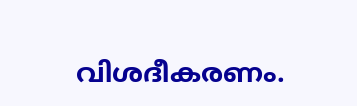വിശദീകരണം.